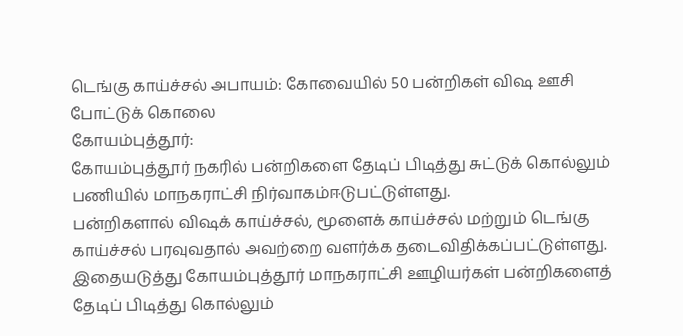டெங்கு காய்ச்சல் அபாயம்: கோவையில் 50 பன்றிகள் விஷ ஊசி போட்டுக் கொலை
கோயம்புத்தூர்:
கோயம்புத்தூர் நகரில் பன்றிகளை தேடிப் பிடித்து சுட்டுக் கொல்லும் பணியில் மாநகராட்சி நிர்வாகம்ஈடுபட்டுள்ளது.
பன்றிகளால் விஷக் காய்ச்சல், மூளைக் காய்ச்சல் மற்றும் டெங்கு காய்ச்சல் பரவுவதால் அவற்றை வளர்க்க தடைவிதிக்கப்பட்டுள்ளது.
இதையடுத்து கோயம்புத்தூர் மாநகராட்சி ஊழியர்கள் பன்றிகளைத் தேடிப் பிடித்து கொல்லும்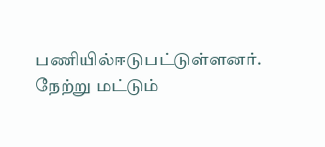பணியில்ஈடுபட்டுள்ளனர்.
நேற்று மட்டும்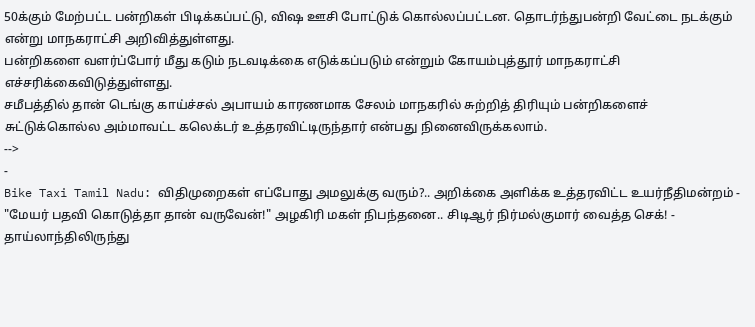50க்கும் மேற்பட்ட பன்றிகள் பிடிக்கப்பட்டு, விஷ ஊசி போட்டுக் கொல்லப்பட்டன. தொடர்ந்துபன்றி வேட்டை நடக்கும் என்று மாநகராட்சி அறிவித்துள்ளது.
பன்றிகளை வளர்ப்போர் மீது கடும் நடவடிக்கை எடுக்கப்படும் என்றும் கோயம்புத்தூர் மாநகராட்சி எச்சரிக்கைவிடுத்துள்ளது.
சமீபத்தில் தான் டெங்கு காய்ச்சல் அபாயம் காரணமாக சேலம் மாநகரில் சுற்றித் திரியும் பன்றிகளைச் சுட்டுக்கொல்ல அம்மாவட்ட கலெக்டர் உத்தரவிட்டிருந்தார் என்பது நினைவிருக்கலாம்.
-->
-
Bike Taxi Tamil Nadu: விதிமுறைகள் எப்போது அமலுக்கு வரும்?.. அறிக்கை அளிக்க உத்தரவிட்ட உயர்நீதிமன்றம் -
"மேயர் பதவி கொடுத்தா தான் வருவேன்!" அழகிரி மகள் நிபந்தனை.. சிடிஆர் நிர்மல்குமார் வைத்த செக்! -
தாய்லாந்திலிருந்து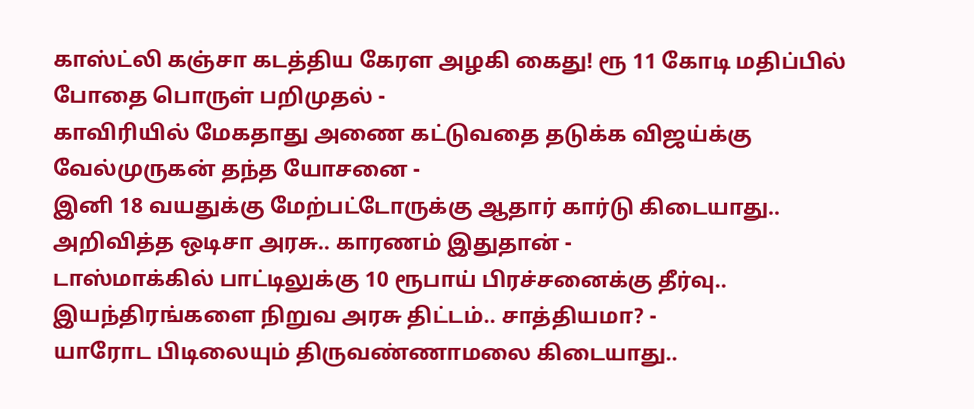காஸ்ட்லி கஞ்சா கடத்திய கேரள அழகி கைது! ரூ 11 கோடி மதிப்பில் போதை பொருள் பறிமுதல் -
காவிரியில் மேகதாது அணை கட்டுவதை தடுக்க விஜய்க்கு வேல்முருகன் தந்த யோசனை -
இனி 18 வயதுக்கு மேற்பட்டோருக்கு ஆதார் கார்டு கிடையாது.. அறிவித்த ஒடிசா அரசு.. காரணம் இதுதான் -
டாஸ்மாக்கில் பாட்டிலுக்கு 10 ரூபாய் பிரச்சனைக்கு தீர்வு.. இயந்திரங்களை நிறுவ அரசு திட்டம்.. சாத்தியமா? -
யாரோட பிடிலையும் திருவண்ணாமலை கிடையாது..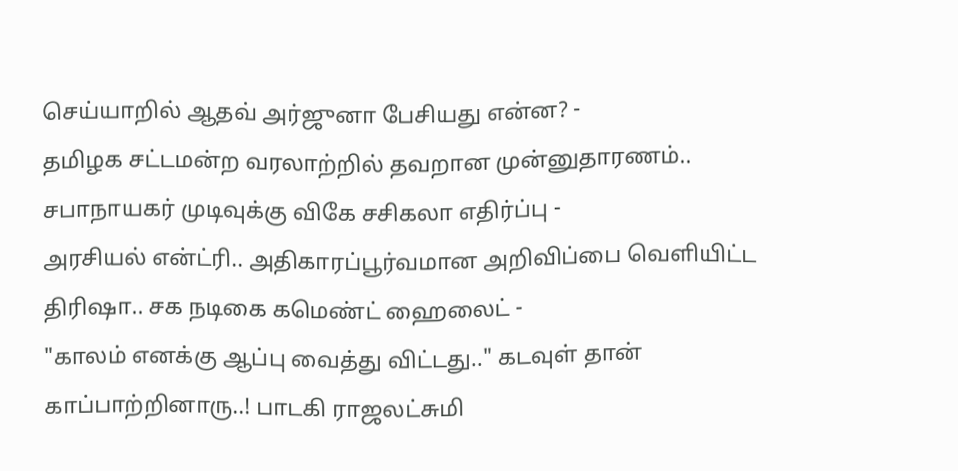செய்யாறில் ஆதவ் அர்ஜுனா பேசியது என்ன? -
தமிழக சட்டமன்ற வரலாற்றில் தவறான முன்னுதாரணம்.. சபாநாயகர் முடிவுக்கு விகே சசிகலா எதிர்ப்பு -
அரசியல் என்ட்ரி.. அதிகாரப்பூர்வமான அறிவிப்பை வெளியிட்ட திரிஷா.. சக நடிகை கமெண்ட் ஹைலைட் -
"காலம் எனக்கு ஆப்பு வைத்து விட்டது.." கடவுள் தான் காப்பாற்றினாரு..! பாடகி ராஜலட்சுமி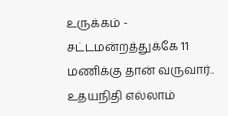உருக்கம் -
சட்டமன்றத்துக்கே 11 மணிக்கு தான் வருவார்.. உதயநிதி எல்லாம்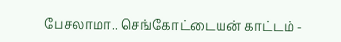பேசலாமா.. செங்கோட்டையன் காட்டம் -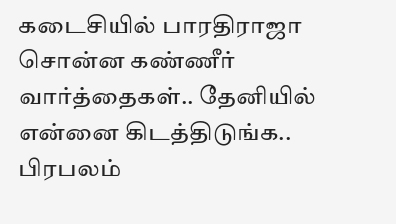கடைசியில் பாரதிராஜா சொன்ன கண்ணீர் வார்த்தைகள்.. தேனியில் என்னை கிடத்திடுங்க.. பிரபலம்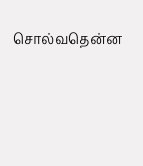சொல்வதென்ன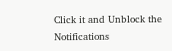Click it and Unblock the Notifications